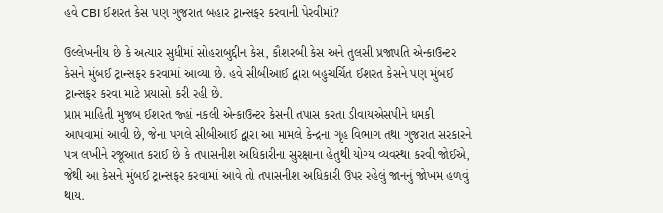હવે CBI ઈશરત કેસ પણ ગુજરાત બહાર ટ્રાન્સફર કરવાની પેરવીમાં?

ઉલ્લેખનીય છે કે અત્યાર સુધીમાં સોહરાબુદ્દીન કેસ, કૌશરબી કેસ અને તુલસી પ્રજાપતિ એન્કાઉન્ટર કેસને મુંબઈ ટ્રાન્સફર કરવામાં આવ્યા છે. હવે સીબીઆઈ દ્વારા બહુચર્ચિત ઈશરત કેસને પણ મુંબઈ ટ્રાન્સફર કરવા માટે પ્રયાસો કરી રહી છે.
પ્રાપ્ત માહિતી મુજબ ઈશરત જ્હાં નકલી એન્કાઉન્ટર કેસની તપાસ કરતા ડીવાયએસપીને ધમકી આપવામાં આવી છે, જેના પગલે સીબીઆઈ દ્વારા આ મામલે કેન્દ્રના ગૃહ વિભાગ તથા ગુજરાત સરકારને પત્ર લખીને રજૂઆત કરાઈ છે કે તપાસનીશ અધિકારીના સુરક્ષાના હેતુથી યોગ્ય વ્યવસ્થા કરવી જોઈએ, જેથી આ કેસને મુંબઈ ટ્રાન્સફર કરવામાં આવે તો તપાસનીશ અધિકારી ઉપર રહેલું જાનનું જોખમ હળવું થાય.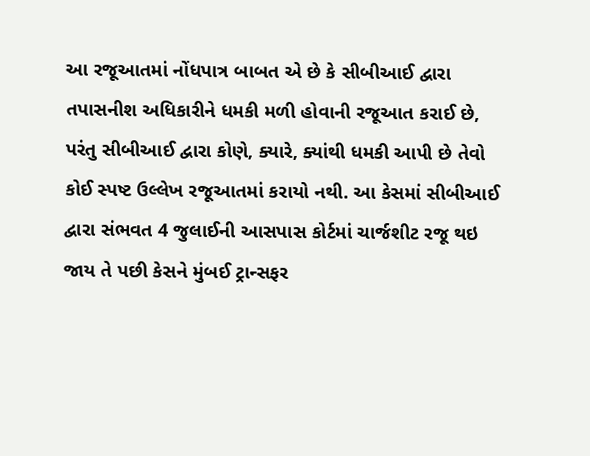આ રજૂઆતમાં નોંધપાત્ર બાબત એ છે કે સીબીઆઈ દ્વારા તપાસનીશ અધિકારીને ધમકી મળી હોવાની રજૂઆત કરાઈ છે, પરંતુ સીબીઆઈ દ્વારા કોણે, ક્યારે, ક્યાંથી ધમકી આપી છે તેવો કોઈ સ્પષ્ટ ઉલ્લેખ રજૂઆતમાં કરાયો નથી. આ કેસમાં સીબીઆઈ દ્વારા સંભવત 4 જુલાઈની આસપાસ કોર્ટમાં ચાર્જશીટ રજૂ થઇ જાય તે પછી કેસને મુંબઈ ટ્રાન્સફર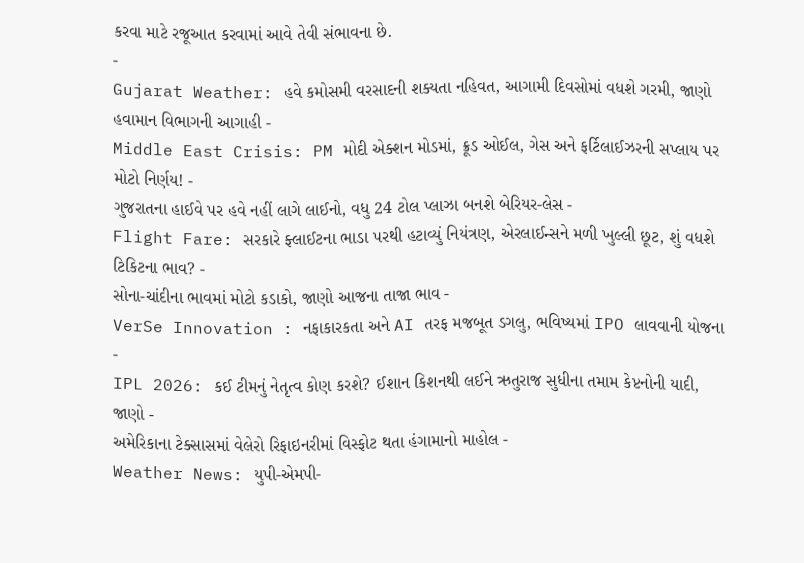કરવા માટે રજૂઆત કરવામાં આવે તેવી સંભાવના છે.
-
Gujarat Weather: હવે કમોસમી વરસાદની શક્યતા નહિવત, આગામી દિવસોમાં વધશે ગરમી, જાણો હવામાન વિભાગની આગાહી -
Middle East Crisis: PM મોદી એક્શન મોડમાં, ક્રૂડ ઓઈલ, ગેસ અને ફર્ટિલાઈઝરની સપ્લાય પર મોટો નિર્ણય! -
ગુજરાતના હાઈવે પર હવે નહીં લાગે લાઈનો, વધુ 24 ટોલ પ્લાઝા બનશે બેરિયર-લેસ -
Flight Fare: સરકારે ફ્લાઈટના ભાડા પરથી હટાવ્યું નિયંત્રણ, એરલાઈન્સને મળી ખુલ્લી છૂટ, શું વધશે ટિકિટના ભાવ? -
સોના-ચાંદીના ભાવમાં મોટો કડાકો, જાણો આજના તાજા ભાવ -
VerSe Innovation : નફાકારકતા અને AI તરફ મજબૂત ડગલુ, ભવિષ્યમાં IPO લાવવાની યોજના -
IPL 2026: કઈ ટીમનું નેતૃત્વ કોણ કરશે? ઈશાન કિશનથી લઈને ઋતુરાજ સુધીના તમામ કેપ્ટનોની યાદી, જાણો -
અમેરિકાના ટેક્સાસમાં વેલેરો રિફાઇનરીમાં વિસ્ફોટ થતા હંગામાનો માહોલ -
Weather News: યુપી-એમપી-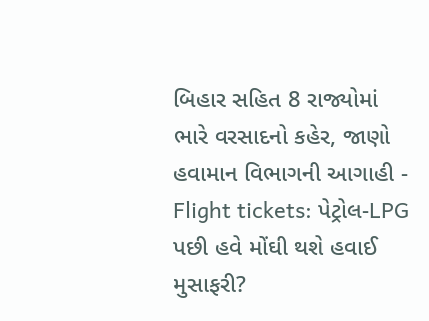બિહાર સહિત 8 રાજ્યોમાં ભારે વરસાદનો કહેર, જાણો હવામાન વિભાગની આગાહી -
Flight tickets: પેટ્રોલ-LPG પછી હવે મોંઘી થશે હવાઈ મુસાફરી?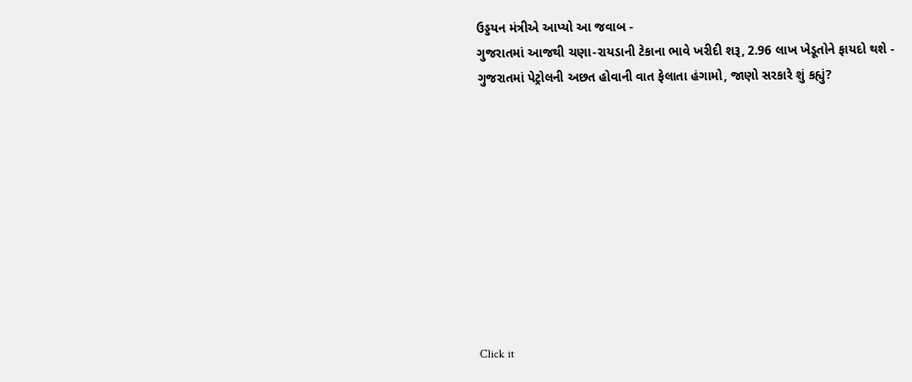ઉડ્ડયન મંત્રીએ આપ્યો આ જવાબ -
ગુજરાતમાં આજથી ચણા-રાયડાની ટેકાના ભાવે ખરીદી શરૂ, 2.96 લાખ ખેડૂતોને ફાયદો થશે -
ગુજરાતમાં પેટ્રોલની અછત હોવાની વાત ફેલાતા હંગામો, જાણો સરકારે શું કહ્યું?










Click it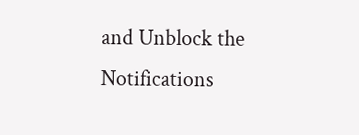and Unblock the Notifications